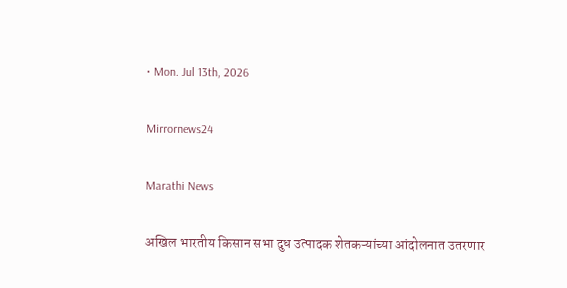• Mon. Jul 13th, 2026

Mirrornews24

Marathi News

अखिल भारतीय किसान सभा दुध उत्पादक शेतकऱ्यांच्या आंदोलनात उतरणार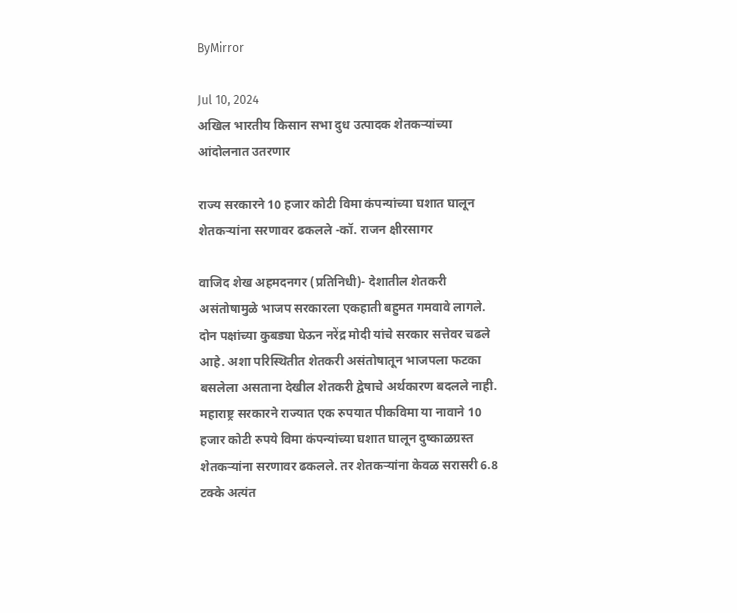ByMirror

Jul 10, 2024
अखिल भारतीय किसान सभा दुध उत्पादक शेतकऱ्यांच्या आंदोलनात उतरणार

राज्य सरकारने 10 हजार कोटी विमा कंपन्यांच्या घशात घालून शेतकऱ्यांना सरणावर ढकलले -कॉ. राजन क्षीरसागर

वाजिद शेख अहमदनगर (प्रतिनिधी)- देशातील शेतकरी असंतोषामुळे भाजप सरकारला एकहाती बहुमत गमवावे लागले. दोन पक्षांच्या कुबड्या घेऊन नरेंद्र मोदी यांचे सरकार सत्तेवर चढले आहे. अशा परिस्थितीत शेतकरी असंतोषातून भाजपला फटका बसलेला असताना देखील शेतकरी द्वेषाचे अर्थकारण बदलले नाही. महाराष्ट्र सरकारने राज्यात एक रुपयात पीकविमा या नावाने 10 हजार कोटी रुपये विमा कंपन्यांच्या घशात घालून दुष्काळग्रस्त शेतकऱ्यांना सरणावर ढकलले. तर शेतकऱ्यांना केवळ सरासरी 6.8 टक्के अत्यंत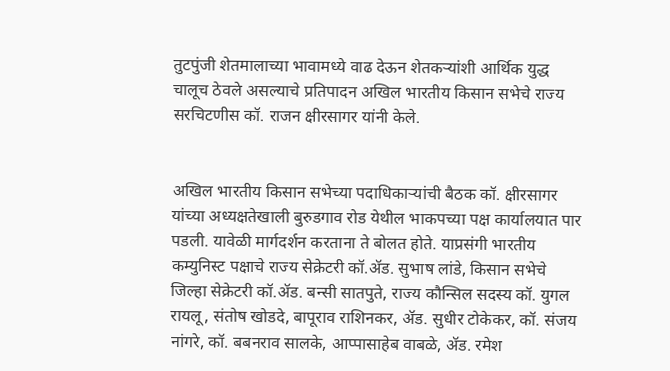तुटपुंजी शेतमालाच्या भावामध्ये वाढ देऊन शेतकऱ्यांशी आर्थिक युद्ध चालूच ठेवले असल्याचे प्रतिपादन अखिल भारतीय किसान सभेचे राज्य सरचिटणीस कॉ. राजन क्षीरसागर यांनी केले.


अखिल भारतीय किसान सभेच्या पदाधिकाऱ्यांची बैठक कॉ. क्षीरसागर यांच्या अध्यक्षतेखाली बुरुडगाव रोड येथील भाकपच्या पक्ष कार्यालयात पार पडली. यावेळी मार्गदर्शन करताना ते बोलत होते. याप्रसंगी भारतीय कम्युनिस्ट पक्षाचे राज्य सेक्रेटरी कॉ.ॲड. सुभाष लांडे, किसान सभेचे जिल्हा सेक्रेटरी कॉ.ॲड. बन्सी सातपुते, राज्य कौन्सिल सदस्य कॉ. युगल रायलू, संतोष खोडदे, बापूराव राशिनकर, ॲड. सुधीर टोकेकर, कॉ. संजय नांगरे, कॉ. बबनराव सालके, आप्पासाहेब वाबळे, ॲड. रमेश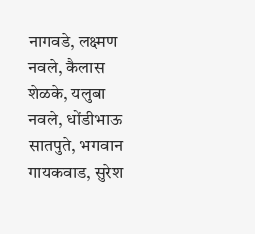नागवडे, लक्ष्मण नवले, कैलास शेळके, यलुबा नवले, धोंडीभाऊ सातपुते, भगवान गायकवाड, सुरेश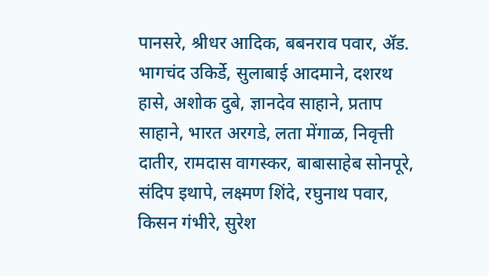पानसरे, श्रीधर आदिक, बबनराव पवार, ॲड. भागचंद उकिर्डे, सुलाबाई आदमाने, दशरथ हासे, अशोक दुबे, ज्ञानदेव साहाने, प्रताप साहाने, भारत अरगडे, लता मेंगाळ, निवृत्ती दातीर, रामदास वागस्कर, बाबासाहेब सोनपूरे, संदिप इथापे, लक्ष्मण शिंदे, रघुनाथ पवार, किसन गंभीरे, सुरेश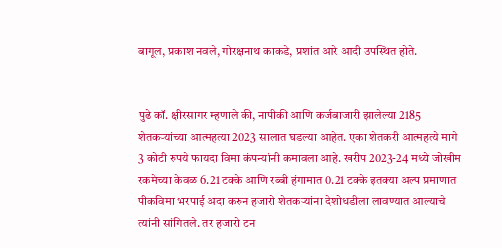बागूल, प्रकाश नवले, गोरक्षनाथ काकडे, प्रशांत आरे आदी उपस्थित होते.


पुढे कॉ. क्षीरसागर म्हणाले की, नापीकी आणि कर्जबाजारी झालेल्या 2185 शेतकऱ्यांच्या आत्महत्या 2023 सालात घडल्या आहेत. एका शेतकरी आत्महत्ये मागे 3 कोटी रुपये फायदा विमा कंपन्यांनी कमावला आहे. खरीप 2023-24 मध्ये जोखीम रकमेच्या केवळ 6.21 टक्के आणि रब्बी हंगामात 0.21 टक्के इतक्या अल्प प्रमाणात पीकविमा भरपाई अदा करुन हजारो शेतकऱ्यांना देशोधडीला लावण्यात आल्याचे त्यांनी सांगितले. तर हजारो टन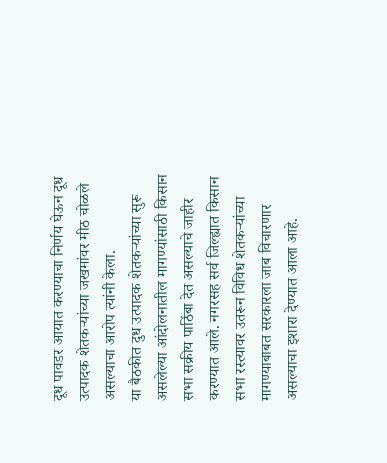दूध पावडर आयात करण्याचा निर्णय घेऊन दूध उत्पादक शेतकऱ्यांच्या जखमांवर मीठ चोळले असल्याचा आरोप त्यांनी केला.
या बैठकीत दुध उत्पादक शेतकऱ्यांच्या सुरू असलेल्या आंदोलनातील मागण्यांसाठी किसान सभा सक्रीय पाठिंबा देत असल्याचे जाहीर करण्यात आले. नगरसह सर्व जिल्ह्यात किसान सभा रस्त्यावर उतरून विविध शेतकऱ्यांच्या मागण्याबाबत सरकारला जाब विचारणार असल्याचा इशारा देण्यात आला आहे.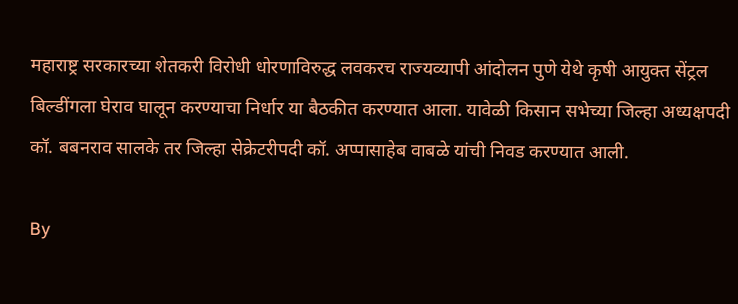महाराष्ट्र सरकारच्या शेतकरी विरोधी धोरणाविरुद्ध लवकरच राज्यव्यापी आंदोलन पुणे येथे कृषी आयुक्त सेंट्रल बिल्डींगला घेराव घालून करण्याचा निर्धार या बैठकीत करण्यात आला. यावेळी किसान सभेच्या जिल्हा अध्यक्षपदी कॉ. बबनराव सालके तर जिल्हा सेक्रेटरीपदी कॉ. अप्पासाहेब वाबळे यांची निवड करण्यात आली.

By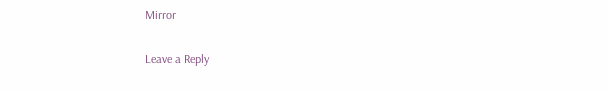Mirror

Leave a Reply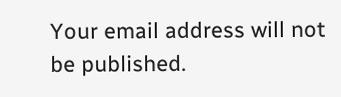Your email address will not be published.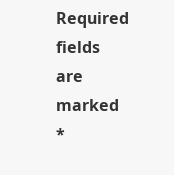Required fields are marked *